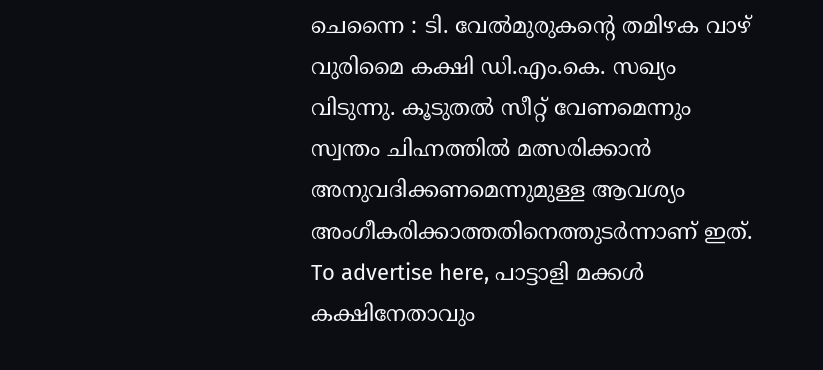ചെന്നൈ : ടി. വേൽമുരുകന്റെ തമിഴക വാഴ് വുരിമൈ കക്ഷി ഡി.എം.കെ. സഖ്യം വിടുന്നു. കൂടുതൽ സീറ്റ് വേണമെന്നും സ്വന്തം ചിഹ്നത്തിൽ മത്സരിക്കാൻ അനുവദിക്കണമെന്നുമുള്ള ആവശ്യം അംഗീകരിക്കാത്തതിനെത്തുടർന്നാണ് ഇത്. To advertise here, പാട്ടാളി മക്കൾ കക്ഷിനേതാവും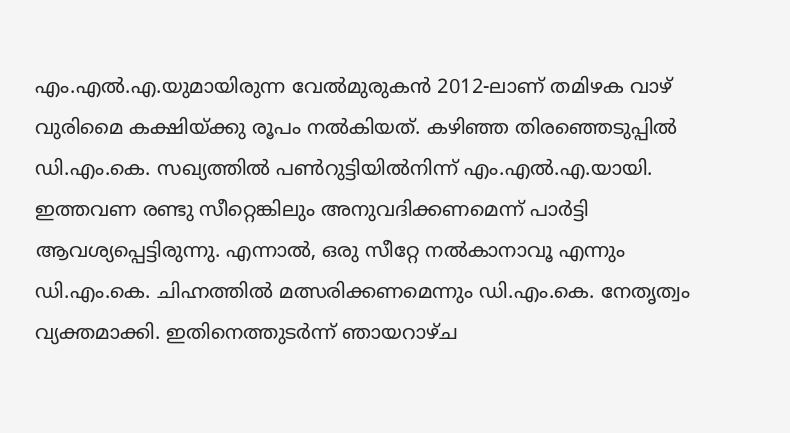എം.എൽ.എ.യുമായിരുന്ന വേൽമുരുകൻ 2012-ലാണ് തമിഴക വാഴ് വുരിമൈ കക്ഷിയ്ക്കു രൂപം നൽകിയത്. കഴിഞ്ഞ തിരഞ്ഞെടുപ്പിൽ ഡി.എം.കെ. സഖ്യത്തിൽ പൺറുട്ടിയിൽനിന്ന് എം.എൽ.എ.യായി. ഇത്തവണ രണ്ടു സീറ്റെങ്കിലും അനുവദിക്കണമെന്ന് പാർട്ടി ആവശ്യപ്പെട്ടിരുന്നു. എന്നാൽ, ഒരു സീറ്റേ നൽകാനാവൂ എന്നും ഡി.എം.കെ. ചിഹ്നത്തിൽ മത്സരിക്കണമെന്നും ഡി.എം.കെ. നേതൃത്വം വ്യക്തമാക്കി. ഇതിനെത്തുടർന്ന് ഞായറാഴ്ച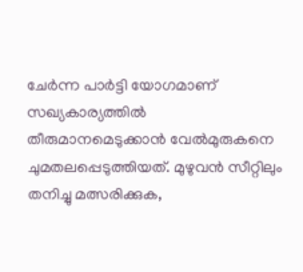ചേർന്ന പാർട്ടി യോഗമാണ് സഖ്യകാര്യത്തിൽ തീരുമാനമെടുക്കാൻ വേൽമുരുകനെ ചുമതലപ്പെടുത്തിയത്. മുഴുവൻ സീറ്റിലും തനിച്ചു മത്സരിക്കുക,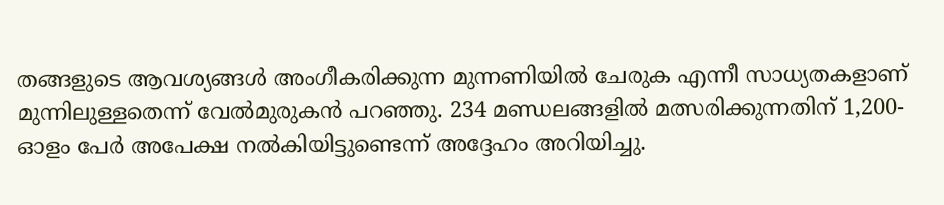തങ്ങളുടെ ആവശ്യങ്ങൾ അംഗീകരിക്കുന്ന മുന്നണിയിൽ ചേരുക എന്നീ സാധ്യതകളാണ് മുന്നിലുള്ളതെന്ന് വേൽമുരുകൻ പറഞ്ഞു. 234 മണ്ഡലങ്ങളിൽ മത്സരിക്കുന്നതിന് 1,200-ഓളം പേർ അപേക്ഷ നൽകിയിട്ടുണ്ടെന്ന് അദ്ദേഹം അറിയിച്ചു.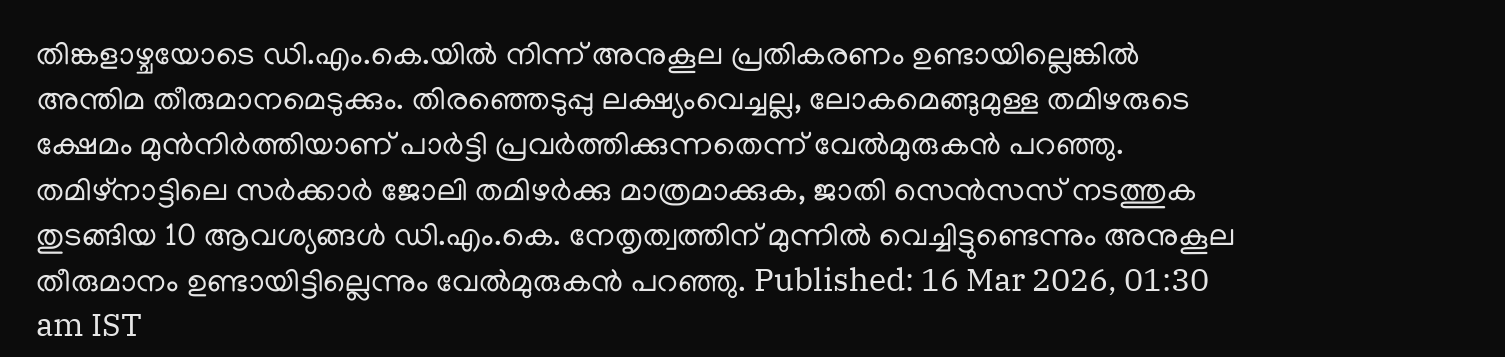തിങ്കളാഴ്ചയോടെ ഡി.എം.കെ.യിൽ നിന്ന് അനുകൂല പ്രതികരണം ഉണ്ടായില്ലെങ്കിൽ അന്തിമ തീരുമാനമെടുക്കും. തിരഞ്ഞെടുപ്പു ലക്ഷ്യംവെച്ചല്ല, ലോകമെങ്ങുമുള്ള തമിഴരുടെ ക്ഷേമം മുൻനിർത്തിയാണ് പാർട്ടി പ്രവർത്തിക്കുന്നതെന്ന് വേൽമുരുകൻ പറഞ്ഞു. തമിഴ്നാട്ടിലെ സർക്കാർ ജോലി തമിഴർക്കു മാത്രമാക്കുക, ജാതി സെൻസസ് നടത്തുക തുടങ്ങിയ 10 ആവശ്യങ്ങൾ ഡി.എം.കെ. നേതൃത്വത്തിന് മുന്നിൽ വെച്ചിട്ടുണ്ടെന്നും അനുകൂല തീരുമാനം ഉണ്ടായിട്ടില്ലെന്നും വേൽമുരുകൻ പറഞ്ഞു. Published: 16 Mar 2026, 01:30 am IST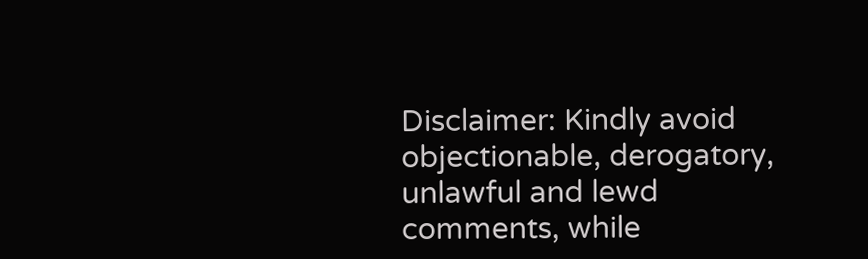Disclaimer: Kindly avoid objectionable, derogatory, unlawful and lewd comments, while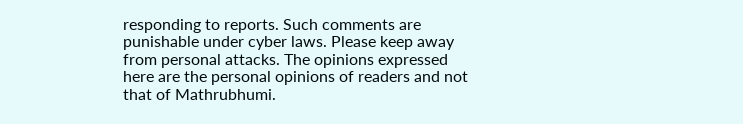responding to reports. Such comments are punishable under cyber laws. Please keep away from personal attacks. The opinions expressed here are the personal opinions of readers and not that of Mathrubhumi.